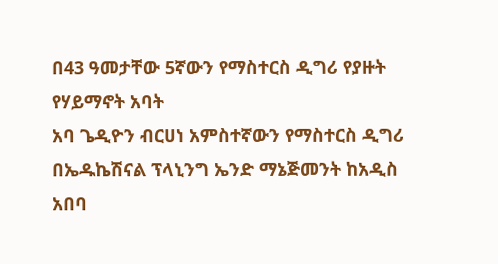በ43 ዓመታቸው 5ኛውን የማስተርስ ዲግሪ የያዙት የሃይማኖት አባት
አባ ጌዲዮን ብርሀነ አምስተኛውን የማስተርስ ዲግሪ በኤዱኬሽናል ፕላኒንግ ኤንድ ማኔጅመንት ከአዲስ አበባ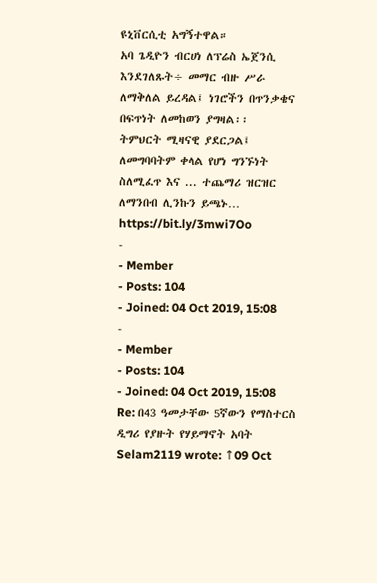ዩኒቨርሲቲ አግኝተዋል።
አባ ጌዲዮን ብርሀነ ለፕሬስ ኤጀንሲ እንደገለጹት÷ መማር ብዙ ሥራ ለማቅለል ይረዳል፤ ነገሮችን በጥንቃቄና በፍጥነት ለመከወን ያግዛል፡፡
ትምህርት ሚዛናዊ ያደርጋል፤ ለመግባባትም ቀላል የሆነ ግንኙነት ስለሚፈጥ እና ... ተጨማሪ ዝርዝር ለማንበብ ሊንኩን ይጫኑ… https://bit.ly/3mwi7Oo
-
- Member
- Posts: 104
- Joined: 04 Oct 2019, 15:08
-
- Member
- Posts: 104
- Joined: 04 Oct 2019, 15:08
Re: በ43 ዓመታቸው 5ኛውን የማስተርስ ዲግሪ የያዙት የሃይማኖት አባት
Selam2119 wrote: ↑09 Oct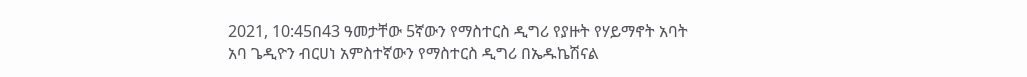2021, 10:45በ43 ዓመታቸው 5ኛውን የማስተርስ ዲግሪ የያዙት የሃይማኖት አባት
አባ ጌዲዮን ብርሀነ አምስተኛውን የማስተርስ ዲግሪ በኤዱኬሽናል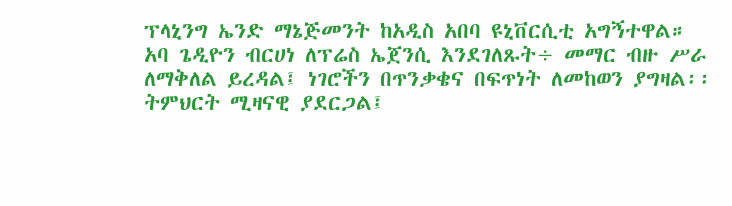ፕላኒንግ ኤንድ ማኔጅመንት ከአዲስ አበባ ዩኒቨርሲቲ አግኝተዋል።
አባ ጌዲዮን ብርሀነ ለፕሬስ ኤጀንሲ እንደገለጹት÷ መማር ብዙ ሥራ ለማቅለል ይረዳል፤ ነገሮችን በጥንቃቄና በፍጥነት ለመከወን ያግዛል፡፡
ትምህርት ሚዛናዊ ያደርጋል፤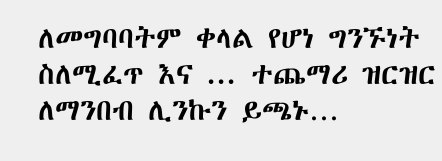ለመግባባትም ቀላል የሆነ ግንኙነት ስለሚፈጥ እና ... ተጨማሪ ዝርዝር ለማንበብ ሊንኩን ይጫኑ…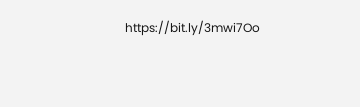https://bit.ly/3mwi7Oo